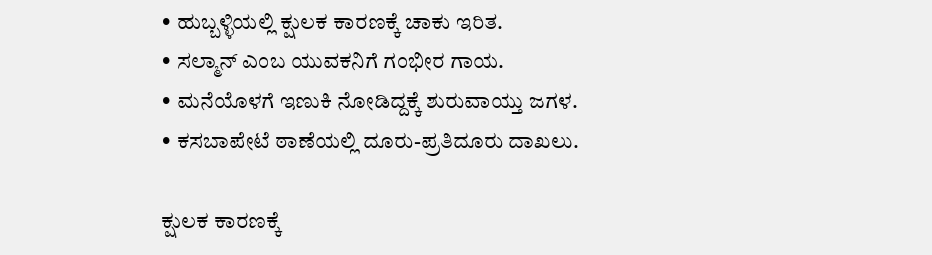• ಹುಬ್ಬಳ್ಳಿಯಲ್ಲಿ ಕ್ಷುಲಕ ಕಾರಣಕ್ಕೆ ಚಾಕು ಇರಿತ.
• ಸಲ್ಮಾನ್ ಎಂಬ ಯುವಕನಿಗೆ ಗಂಭೀರ ಗಾಯ.
• ಮನೆಯೊಳಗೆ ಇಣುಕಿ ನೋಡಿದ್ದಕ್ಕೆ ಶುರುವಾಯ್ತು ಜಗಳ.
• ಕಸಬಾಪೇಟೆ ಠಾಣೆಯಲ್ಲಿ ದೂರು-ಪ್ರತಿದೂರು ದಾಖಲು.

ಕ್ಷುಲಕ ಕಾರಣಕ್ಕೆ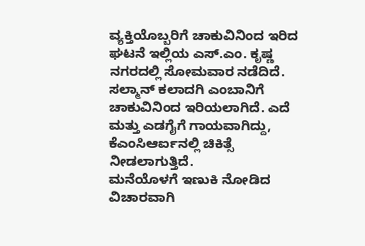ವ್ಯಕ್ತಿಯೊಬ್ಬರಿಗೆ ಚಾಕುವಿನಿಂದ ಇರಿದ ಘಟನೆ ಇಲ್ಲಿಯ ಎಸ್.ಎಂ. ಕೃಷ್ಣ ನಗರದಲ್ಲಿ ಸೋಮವಾರ ನಡೆದಿದೆ.
ಸಲ್ಮಾನ್ ಕಲಾದಗಿ ಎಂಬಾನಿಗೆ ಚಾಕುವಿನಿಂದ ಇರಿಯಲಾಗಿದೆ. ಎದೆ ಮತ್ತು ಎಡಗೈಗೆ ಗಾಯವಾಗಿದ್ದು, ಕೆಎಂಸಿಆರ್ಐನಲ್ಲಿ ಚಿಕಿತ್ಸೆ ನೀಡಲಾಗುತ್ತಿದೆ.
ಮನೆಯೊಳಗೆ ಇಣುಕಿ ನೋಡಿದ ವಿಚಾರವಾಗಿ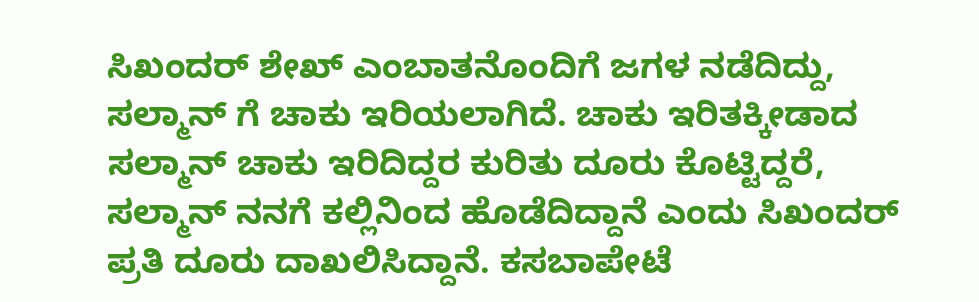ಸಿಖಂದರ್ ಶೇಖ್ ಎಂಬಾತನೊಂದಿಗೆ ಜಗಳ ನಡೆದಿದ್ದು, ಸಲ್ಮಾನ್ ಗೆ ಚಾಕು ಇರಿಯಲಾಗಿದೆ. ಚಾಕು ಇರಿತಕ್ಕೀಡಾದ ಸಲ್ಮಾನ್ ಚಾಕು ಇರಿದಿದ್ದರ ಕುರಿತು ದೂರು ಕೊಟ್ಟಿದ್ದರೆ, ಸಲ್ಮಾನ್ ನನಗೆ ಕಲ್ಲಿನಿಂದ ಹೊಡೆದಿದ್ದಾನೆ ಎಂದು ಸಿಖಂದರ್ ಪ್ರತಿ ದೂರು ದಾಖಲಿಸಿದ್ದಾನೆ. ಕಸಬಾಪೇಟೆ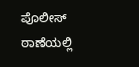ಪೊಲೀಸ್ ಠಾಣೆಯಲ್ಲಿ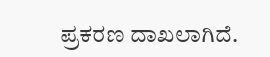ಪ್ರಕರಣ ದಾಖಲಾಗಿದೆ.